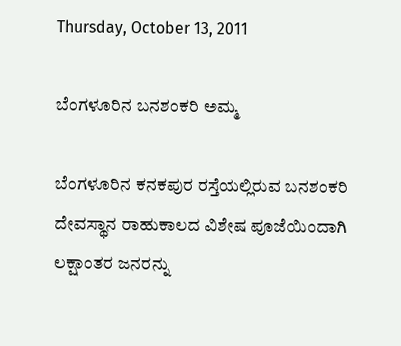Thursday, October 13, 2011

ಬೆಂಗಳೂರಿನ ಬನಶಂಕರಿ ಅಮ್ಮ

ಬೆಂಗಳೂರಿನ ಕನಕಪುರ ರಸ್ತೆಯಲ್ಲಿರುವ ಬನಶಂಕರಿ ದೇವಸ್ಥಾನ ರಾಹುಕಾಲದ ವಿಶೇಷ ಪೂಜೆಯಿಂದಾಗಿ ಲಕ್ಷಾಂತರ ಜನರನ್ನು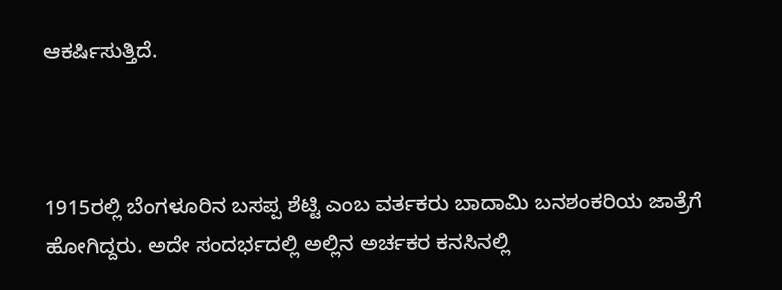ಆಕರ್ಷಿಸುತ್ತಿದೆ.



1915ರಲ್ಲಿ ಬೆಂಗಳೂರಿನ ಬಸಪ್ಪ ಶೆಟ್ಟಿ ಎಂಬ ವರ್ತಕರು ಬಾದಾಮಿ ಬನಶಂಕರಿಯ ಜಾತ್ರೆಗೆ ಹೋಗಿದ್ದರು. ಅದೇ ಸಂದರ್ಭದಲ್ಲಿ ಅಲ್ಲಿನ ಅರ್ಚಕರ ಕನಸಿನಲ್ಲಿ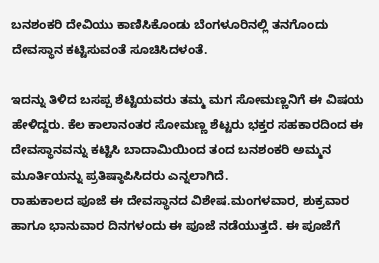ಬನಶಂಕರಿ ದೇವಿಯು ಕಾಣಿಸಿಕೊಂಡು ಬೆಂಗಳೂರಿನಲ್ಲಿ ತನಗೊಂದು ದೇವಸ್ಥಾನ ಕಟ್ಟಿಸುವಂತೆ ಸೂಚಿಸಿದಳಂತೆ.

ಇದನ್ನು ತಿಳಿದ ಬಸಪ್ಪ ಶೆಟ್ಟಿಯವರು ತಮ್ಮ ಮಗ ಸೋಮಣ್ಣನಿಗೆ ಈ ವಿಷಯ ಹೇಳಿದ್ದರು. ಕೆಲ ಕಾಲಾನಂತರ ಸೋಮಣ್ಣ ಶೆಟ್ಟರು ಭಕ್ತರ ಸಹಕಾರದಿಂದ ಈ ದೇವಸ್ಥಾನವನ್ನು ಕಟ್ಟಿಸಿ ಬಾದಾಮಿಯಿಂದ ತಂದ ಬನಶಂಕರಿ ಅಮ್ಮನ ಮೂರ್ತಿಯನ್ನು ಪ್ರತಿಷ್ಠಾಪಿಸಿದರು ಎನ್ನಲಾಗಿದೆ.
ರಾಹುಕಾಲದ ಪೂಜೆ ಈ ದೇವಸ್ಥಾನದ ವಿಶೇಷ.ಮಂಗಳವಾರ, ಶುಕ್ರವಾರ ಹಾಗೂ ಭಾನುವಾರ ದಿನಗಳಂದು ಈ ಪೂಜೆ ನಡೆಯುತ್ತದೆ. ಈ ಪೂಜೆಗೆ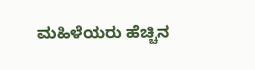ಮಹಿಳೆಯರು ಹೆಚ್ಚಿನ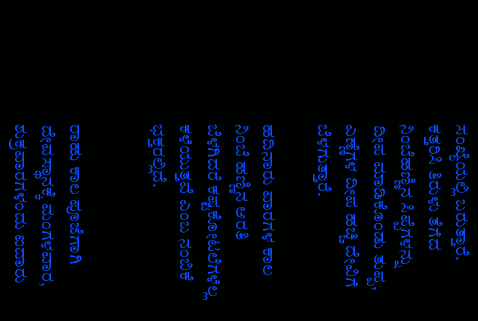ಸಂಖ್ಯೆಯಲ್ಲಿ ಬರುತ್ತಾರೆ. ಕತ್ತರಿಸಿ ತಿರುಳು ತೆಗೆದ ನಿಂಬೆಹಣ್ಣಿನ ಸಿಪ್ಪೆಗಳನ್ನು ದೀಪ ಮಾಡಿಕೊಂಡು ತುಪ್ಪ, ಎಣ್ಣೆಗಳ ದೀಪ ಹಚ್ಚಿ ದೇವಿಗೆ ಬೆಳಗುತ್ತಾರೆ.

ಹದಿನಾರು ವಾರಗಳ ಕಾಲ ನಿಂಬೆ ಹಣ್ಣಿನ ಆರತಿ ಬೆಳಗಿದರೆ ಕಷ್ಟಕೋಟಲೆಗಳೆಲ್ಲ ಕಳೆಯುತ್ತವೆ ಎಂಬ ನಂಬಿಕೆ ಭಕ್ತರಲ್ಲಿದೆ.


ರಾಹು ಕಾಲ ಪೂಜೆಗಾಗಿ ದೇವಸ್ಥಾನಕ್ಕೆ ಮಂಗಳವಾರ, ಶುಕ್ರವಾರಗಳಂದು ಐದಾರು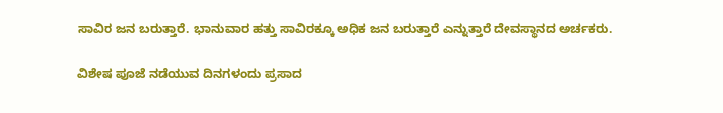ಸಾವಿರ ಜನ ಬರುತ್ತಾರೆ. ಭಾನುವಾರ ಹತ್ತು ಸಾವಿರಕ್ಕೂ ಅಧಿಕ ಜನ ಬರುತ್ತಾರೆ ಎನ್ನುತ್ತಾರೆ ದೇವಸ್ಥಾನದ ಅರ್ಚಕರು.

ವಿಶೇಷ ಪೂಜೆ ನಡೆಯುವ ದಿನಗಳಂದು ಪ್ರಸಾದ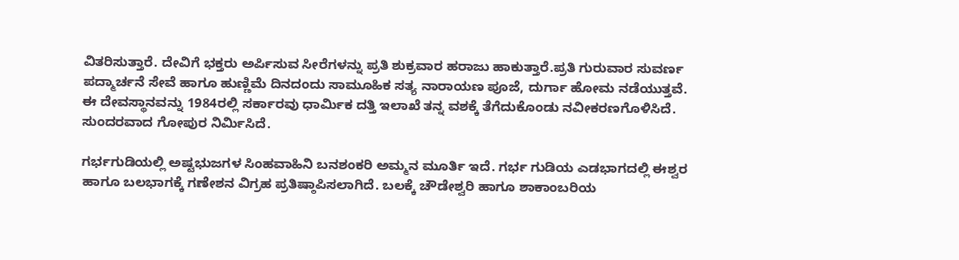ವಿತರಿಸುತ್ತಾರೆ. ದೇವಿಗೆ ಭಕ್ತರು ಅರ್ಪಿಸುವ ಸೀರೆಗಳನ್ನು ಪ್ರತಿ ಶುಕ್ರವಾರ ಹರಾಜು ಹಾಕುತ್ತಾರೆ.ಪ್ರತಿ ಗುರುವಾರ ಸುವರ್ಣ ಪದ್ಮಾರ್ಚನೆ ಸೇವೆ ಹಾಗೂ ಹುಣ್ಣಿಮೆ ದಿನದಂದು ಸಾಮೂಹಿಕ ಸತ್ಯ ನಾರಾಯಣ ಪೂಜೆ, ದುರ್ಗಾ ಹೋಮ ನಡೆಯುತ್ತವೆ.
ಈ ದೇವಸ್ಥಾನವನ್ನು 1984ರಲ್ಲಿ ಸರ್ಕಾರವು ಧಾರ್ಮಿಕ ದತ್ತಿ ಇಲಾಖೆ ತನ್ನ ವಶಕ್ಕೆ ತೆಗೆದುಕೊಂಡು ನವೀಕರಣಗೊಳಿಸಿದೆ. ಸುಂದರವಾದ ಗೋಪುರ ನಿರ್ಮಿಸಿದೆ.

ಗರ್ಭಗುಡಿಯಲ್ಲಿ ಅಷ್ಟಭುಜಗಳ ಸಿಂಹವಾಹಿನಿ ಬನಶಂಕರಿ ಅಮ್ಮನ ಮೂರ್ತಿ ಇದೆ. ಗರ್ಭ ಗುಡಿಯ ಎಡಭಾಗದಲ್ಲಿ ಈಶ್ವರ ಹಾಗೂ ಬಲಭಾಗಕ್ಕೆ ಗಣೇಶನ ವಿಗ್ರಹ ಪ್ರತಿಷ್ಠಾಪಿಸಲಾಗಿದೆ. ಬಲಕ್ಕೆ ಚೌಡೇಶ್ವರಿ ಹಾಗೂ ಶಾಕಾಂಬರಿಯ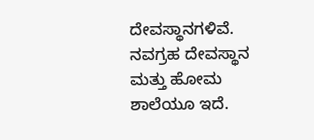ದೇವಸ್ಥಾನಗಳಿವೆ.  ನವಗ್ರಹ ದೇವಸ್ಥಾನ ಮತ್ತು ಹೋಮ ಶಾಲೆಯೂ ಇದೆ.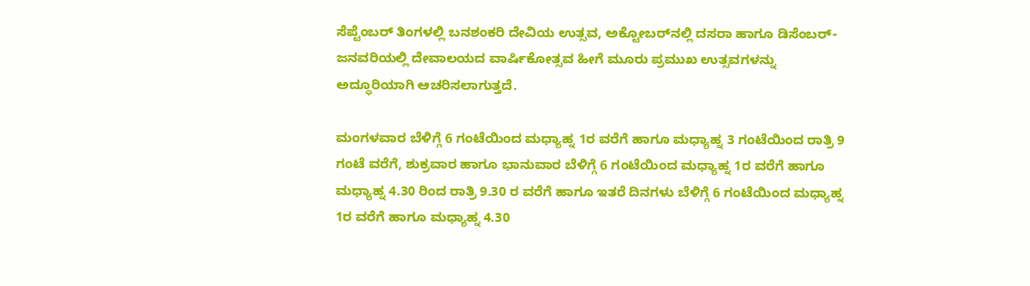ಸೆಪ್ಟೆಂಬರ್ ತಿಂಗಳಲ್ಲಿ ಬನಶಂಕರಿ ದೇವಿಯ ಉತ್ಸವ, ಅಕ್ಟೋಬರ್‌ನಲ್ಲಿ ದಸರಾ ಹಾಗೂ ಡಿಸೆಂಬರ್-ಜನವರಿಯಲ್ಲಿ ದೇವಾಲಯದ ವಾರ್ಷಿಕೋತ್ಸವ ಹೀಗೆ ಮೂರು ಪ್ರಮುಖ ಉತ್ಸವಗಳನ್ನು ಅದ್ಧೂರಿಯಾಗಿ ಆಚರಿಸಲಾಗುತ್ತದೆ.

ಮಂಗಳವಾರ ಬೆಳಿಗ್ಗೆ 6 ಗಂಟೆಯಿಂದ ಮಧ್ಯಾಹ್ನ 1ರ ವರೆಗೆ ಹಾಗೂ ಮಧ್ಯಾಹ್ನ 3 ಗಂಟೆಯಿಂದ ರಾತ್ರಿ 9 ಗಂಟೆ ವರೆಗೆ, ಶುಕ್ರವಾರ ಹಾಗೂ ಭಾನುವಾರ ಬೆಳಿಗ್ಗೆ 6 ಗಂಟೆಯಿಂದ ಮಧ್ಯಾಹ್ನ 1ರ ವರೆಗೆ ಹಾಗೂ ಮಧ್ಯಾಹ್ನ 4.30 ರಿಂದ ರಾತ್ರಿ 9.30 ರ ವರೆಗೆ ಹಾಗೂ ಇತರೆ ದಿನಗಳು ಬೆಳಿಗ್ಗೆ 6 ಗಂಟೆಯಿಂದ ಮಧ್ಯಾಹ್ನ 1ರ ವರೆಗೆ ಹಾಗೂ ಮಧ್ಯಾಹ್ನ 4.30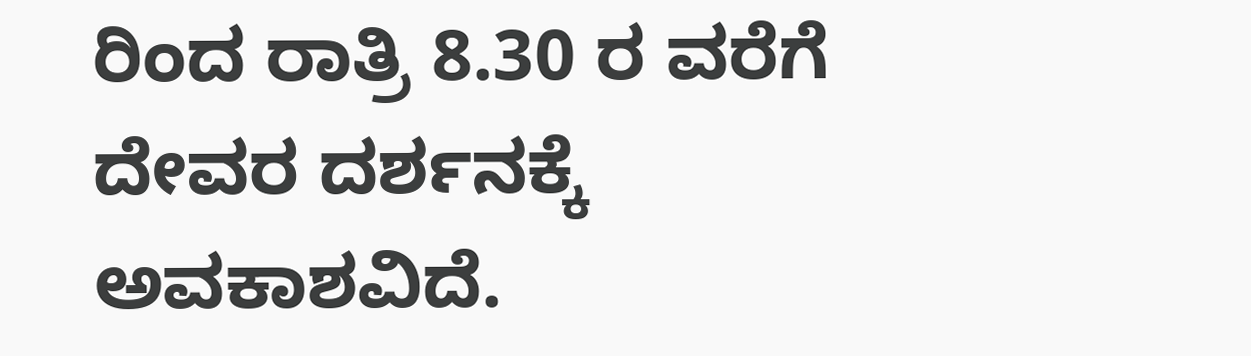ರಿಂದ ರಾತ್ರಿ 8.30 ರ ವರೆಗೆ ದೇವರ ದರ್ಶನಕ್ಕೆ ಅವಕಾಶವಿದೆ.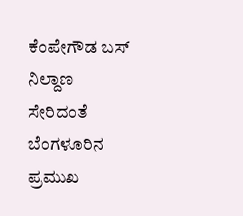ಕೆಂಪೇಗೌಡ ಬಸ್ ನಿಲ್ದಾಣ ಸೇರಿದಂತೆ ಬೆಂಗಳೂರಿನ ಪ್ರಮುಖ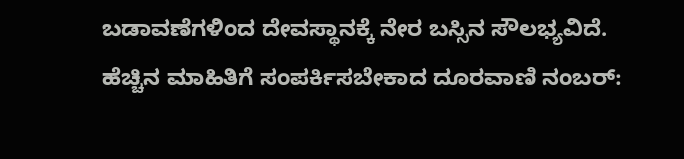ಬಡಾವಣೆಗಳಿಂದ ದೇವಸ್ಥಾನಕ್ಕೆ ನೇರ ಬಸ್ಸಿನ ಸೌಲಭ್ಯವಿದೆ. ಹೆಚ್ಚಿನ ಮಾಹಿತಿಗೆ ಸಂಪರ್ಕಿಸಬೇಕಾದ ದೂರವಾಣಿ ನಂಬರ್: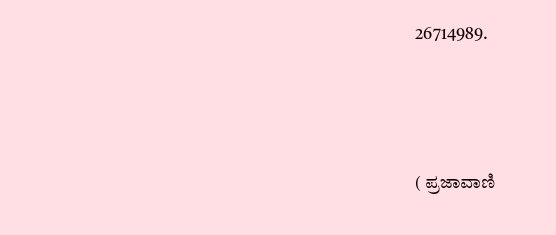26714989.



( ಪ್ರಜಾವಾಣಿ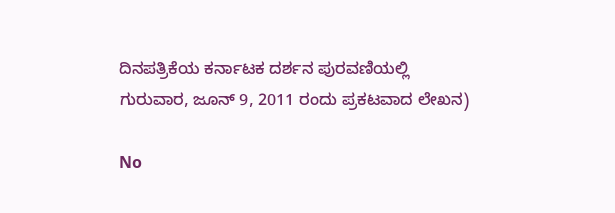ದಿನಪತ್ರಿಕೆಯ ಕರ್ನಾಟಕ ದರ್ಶನ ಪುರವಣಿಯಲ್ಲಿ ಗುರುವಾರ, ಜೂನ್ 9, 2011 ರಂದು ಪ್ರಕಟವಾದ ಲೇಖನ)

No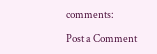comments:

Post a Comment